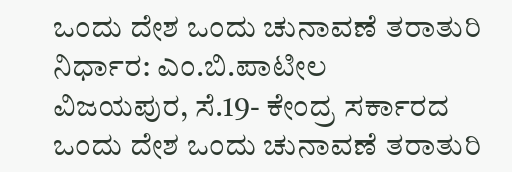ಒಂದು ದೇಶ ಒಂದು ಚುನಾವಣೆ ತರಾತುರಿ ನಿರ್ಧಾರ: ಎಂ.ಬಿ.ಪಾಟೀಲ
ವಿಜಯಪುರ, ಸೆ.19- ಕೇಂದ್ರ ಸರ್ಕಾರದ ಒಂದು ದೇಶ ಒಂದು ಚುನಾವಣೆ ತರಾತುರಿ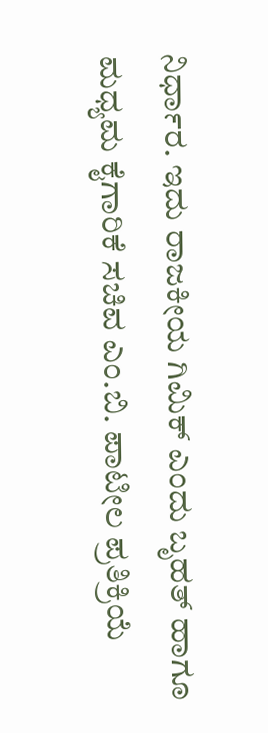ನಿರ್ಧಾರ. ಇದು ರಾಜಕೀಯ ಗಿಮಿಕ್ ಎಂದು ಬೃಹತ್ ಹಾಗೂ ಮಧ್ಯಮ ಕೈಗಾರಿಕೆ ಸಚಿವ ಎಂ.ಬಿ. ಪಾಟೀಲ ಪ್ರತಿಕ್ರಿಯೆ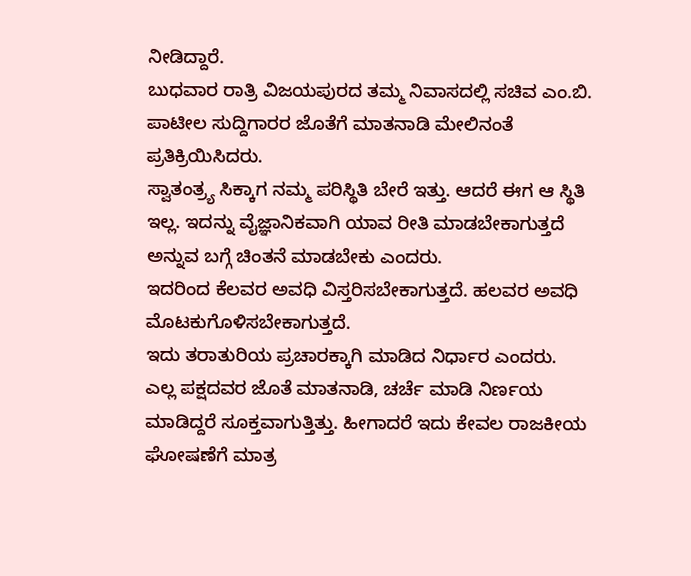ನೀಡಿದ್ದಾರೆ.
ಬುಧವಾರ ರಾತ್ರಿ ವಿಜಯಪುರದ ತಮ್ಮ ನಿವಾಸದಲ್ಲಿ ಸಚಿವ ಎಂ.ಬಿ. ಪಾಟೀಲ ಸುದ್ದಿಗಾರರ ಜೊತೆಗೆ ಮಾತನಾಡಿ ಮೇಲಿನಂತೆ ಪ್ರತಿಕ್ರಿಯಿಸಿದರು.
ಸ್ವಾತಂತ್ರ್ಯ ಸಿಕ್ಕಾಗ ನಮ್ಮ ಪರಿಸ್ಥಿತಿ ಬೇರೆ ಇತ್ತು. ಆದರೆ ಈಗ ಆ ಸ್ಥಿತಿ ಇಲ್ಲ. ಇದನ್ನು ವೈಜ್ಞಾನಿಕವಾಗಿ ಯಾವ ರೀತಿ ಮಾಡಬೇಕಾಗುತ್ತದೆ ಅನ್ನುವ ಬಗ್ಗೆ ಚಿಂತನೆ ಮಾಡಬೇಕು ಎಂದರು.
ಇದರಿಂದ ಕೆಲವರ ಅವಧಿ ವಿಸ್ತರಿಸಬೇಕಾಗುತ್ತದೆ. ಹಲವರ ಅವಧಿ ಮೊಟಕುಗೊಳಿಸಬೇಕಾಗುತ್ತದೆ.
ಇದು ತರಾತುರಿಯ ಪ್ರಚಾರಕ್ಕಾಗಿ ಮಾಡಿದ ನಿರ್ಧಾರ ಎಂದರು.
ಎಲ್ಲ ಪಕ್ಷದವರ ಜೊತೆ ಮಾತನಾಡಿ, ಚರ್ಚೆ ಮಾಡಿ ನಿರ್ಣಯ ಮಾಡಿದ್ದರೆ ಸೂಕ್ತವಾಗುತ್ತಿತ್ತು. ಹೀಗಾದರೆ ಇದು ಕೇವಲ ರಾಜಕೀಯ ಘೋಷಣೆಗೆ ಮಾತ್ರ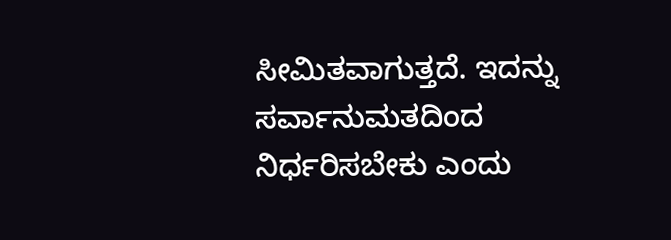ಸೀಮಿತವಾಗುತ್ತದೆ. ಇದನ್ನು ಸರ್ವಾನುಮತದಿಂದ ನಿರ್ಧರಿಸಬೇಕು ಎಂದು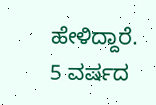ಹೇಳಿದ್ದಾರೆ.
5 ವರ್ಷದ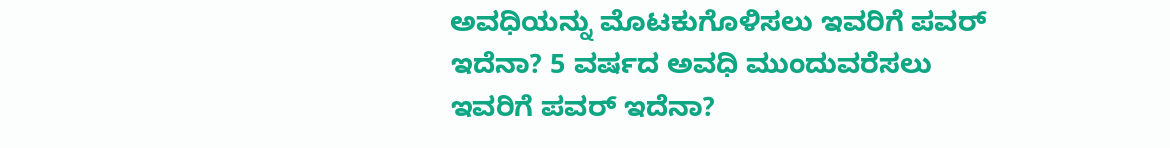ಅವಧಿಯನ್ನು ಮೊಟಕುಗೊಳಿಸಲು ಇವರಿಗೆ ಪವರ್ ಇದೆನಾ? 5 ವರ್ಷದ ಅವಧಿ ಮುಂದುವರೆಸಲು ಇವರಿಗೆ ಪವರ್ ಇದೆನಾ?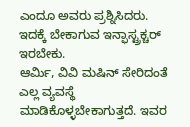ಎಂದೂ ಅವರು ಪ್ರಶ್ನಿಸಿದರು.
ಇದಕ್ಕೆ ಬೇಕಾಗುವ ಇನ್ಫಾಸ್ಟ್ರಕ್ಚರ್ ಇರಬೇಕು.
ಆರ್ಮಿ, ವಿವಿ ಮಷಿನ್ ಸೇರಿದಂತೆ ಎಲ್ಲ ವ್ಯವಸ್ಥೆ ಮಾಡಿಕೊಳ್ಳಬೇಕಾಗುತ್ತದೆ. ಇವರ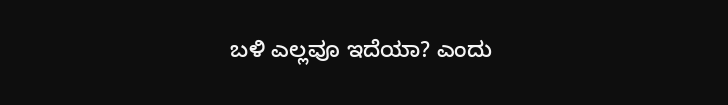ಬಳಿ ಎಲ್ಲವೂ ಇದೆಯಾ? ಎಂದು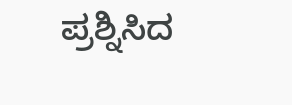ಪ್ರಶ್ನಿಸಿದ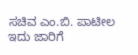ಸಚಿವ ಎಂ.ಬಿ. ಪಾಟೀಲ ಇದು ಜಾರಿಗೆ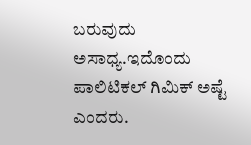ಬರುವುದು ಅಸಾಧ್ಯ.ಇದೊಂದು ಪಾಲಿಟಿಕಲ್ ಗಿಮಿಕ್ ಅಷ್ಟೆ ಎಂದರು.